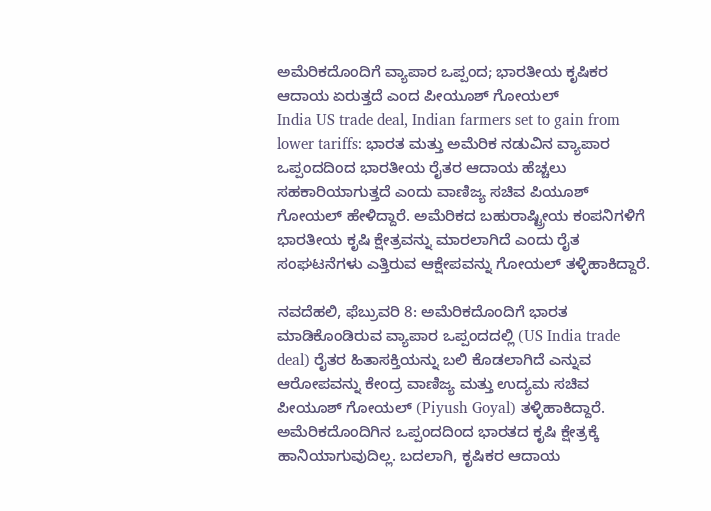ಅಮೆರಿಕದೊಂದಿಗೆ ವ್ಯಾಪಾರ ಒಪ್ಪಂದ; ಭಾರತೀಯ ಕೃಷಿಕರ ಆದಾಯ ಏರುತ್ತದೆ ಎಂದ ಪೀಯೂಶ್ ಗೋಯಲ್
India US trade deal, Indian farmers set to gain from lower tariffs: ಭಾರತ ಮತ್ತು ಅಮೆರಿಕ ನಡುವಿನ ವ್ಯಾಪಾರ ಒಪ್ಪಂದದಿಂದ ಭಾರತೀಯ ರೈತರ ಆದಾಯ ಹೆಚ್ಚಲು ಸಹಕಾರಿಯಾಗುತ್ತದೆ ಎಂದು ವಾಣಿಜ್ಯ ಸಚಿವ ಪಿಯೂಶ್ ಗೋಯಲ್ ಹೇಳಿದ್ದಾರೆ. ಅಮೆರಿಕದ ಬಹುರಾಷ್ಟ್ರೀಯ ಕಂಪನಿಗಳಿಗೆ ಭಾರತೀಯ ಕೃಷಿ ಕ್ಷೇತ್ರವನ್ನು ಮಾರಲಾಗಿದೆ ಎಂದು ರೈತ ಸಂಘಟನೆಗಳು ಎತ್ತಿರುವ ಆಕ್ಷೇಪವನ್ನು ಗೋಯಲ್ ತಳ್ಳಿಹಾಕಿದ್ದಾರೆ.

ನವದೆಹಲಿ, ಫೆಬ್ರುವರಿ 8: ಅಮೆರಿಕದೊಂದಿಗೆ ಭಾರತ ಮಾಡಿಕೊಂಡಿರುವ ವ್ಯಾಪಾರ ಒಪ್ಪಂದದಲ್ಲಿ (US India trade deal) ರೈತರ ಹಿತಾಸಕ್ತಿಯನ್ನು ಬಲಿ ಕೊಡಲಾಗಿದೆ ಎನ್ನುವ ಆರೋಪವನ್ನು ಕೇಂದ್ರ ವಾಣಿಜ್ಯ ಮತ್ತು ಉದ್ಯಮ ಸಚಿವ ಪೀಯೂಶ್ ಗೋಯಲ್ (Piyush Goyal) ತಳ್ಳಿಹಾಕಿದ್ದಾರೆ. ಅಮೆರಿಕದೊಂದಿಗಿನ ಒಪ್ಪಂದದಿಂದ ಭಾರತದ ಕೃಷಿ ಕ್ಷೇತ್ರಕ್ಕೆ ಹಾನಿಯಾಗುವುದಿಲ್ಲ. ಬದಲಾಗಿ, ಕೃಷಿಕರ ಆದಾಯ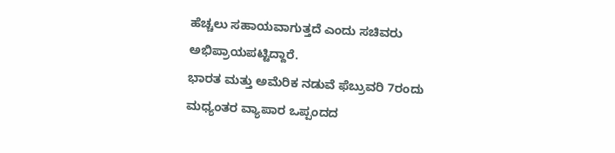ಹೆಚ್ಚಲು ಸಹಾಯವಾಗುತ್ತದೆ ಎಂದು ಸಚಿವರು ಅಭಿಪ್ರಾಯಪಟ್ಟಿದ್ದಾರೆ.
ಭಾರತ ಮತ್ತು ಅಮೆರಿಕ ನಡುವೆ ಫೆಬ್ರುವರಿ 7ರಂದು ಮಧ್ಯಂತರ ವ್ಯಾಪಾರ ಒಪ್ಪಂದದ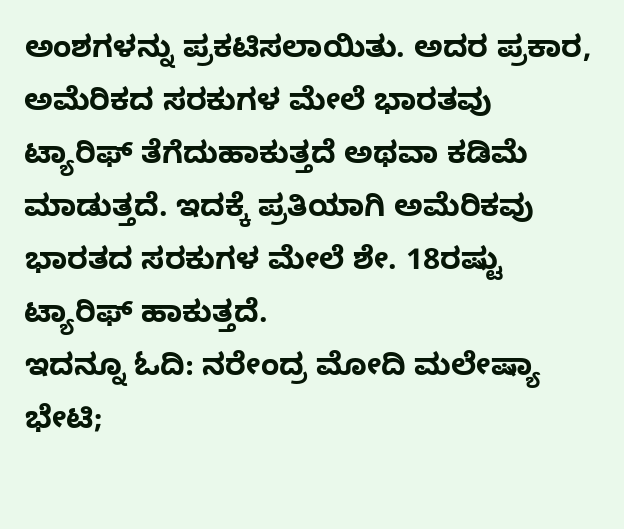ಅಂಶಗಳನ್ನು ಪ್ರಕಟಿಸಲಾಯಿತು. ಅದರ ಪ್ರಕಾರ, ಅಮೆರಿಕದ ಸರಕುಗಳ ಮೇಲೆ ಭಾರತವು ಟ್ಯಾರಿಫ್ ತೆಗೆದುಹಾಕುತ್ತದೆ ಅಥವಾ ಕಡಿಮೆ ಮಾಡುತ್ತದೆ. ಇದಕ್ಕೆ ಪ್ರತಿಯಾಗಿ ಅಮೆರಿಕವು ಭಾರತದ ಸರಕುಗಳ ಮೇಲೆ ಶೇ. 18ರಷ್ಟು ಟ್ಯಾರಿಫ್ ಹಾಕುತ್ತದೆ.
ಇದನ್ನೂ ಓದಿ: ನರೇಂದ್ರ ಮೋದಿ ಮಲೇಷ್ಯಾ ಭೇಟಿ;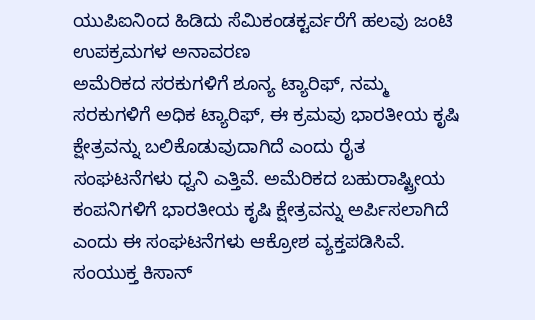ಯುಪಿಐನಿಂದ ಹಿಡಿದು ಸೆಮಿಕಂಡಕ್ಟರ್ವರೆಗೆ ಹಲವು ಜಂಟಿ ಉಪಕ್ರಮಗಳ ಅನಾವರಣ
ಅಮೆರಿಕದ ಸರಕುಗಳಿಗೆ ಶೂನ್ಯ ಟ್ಯಾರಿಫ್, ನಮ್ಮ ಸರಕುಗಳಿಗೆ ಅಧಿಕ ಟ್ಯಾರಿಫ್, ಈ ಕ್ರಮವು ಭಾರತೀಯ ಕೃಷಿ ಕ್ಷೇತ್ರವನ್ನು ಬಲಿಕೊಡುವುದಾಗಿದೆ ಎಂದು ರೈತ ಸಂಘಟನೆಗಳು ಧ್ವನಿ ಎತ್ತಿವೆ. ಅಮೆರಿಕದ ಬಹುರಾಷ್ಟ್ರೀಯ ಕಂಪನಿಗಳಿಗೆ ಭಾರತೀಯ ಕೃಷಿ ಕ್ಷೇತ್ರವನ್ನು ಅರ್ಪಿಸಲಾಗಿದೆ ಎಂದು ಈ ಸಂಘಟನೆಗಳು ಆಕ್ರೋಶ ವ್ಯಕ್ತಪಡಿಸಿವೆ. ಸಂಯುಕ್ತ ಕಿಸಾನ್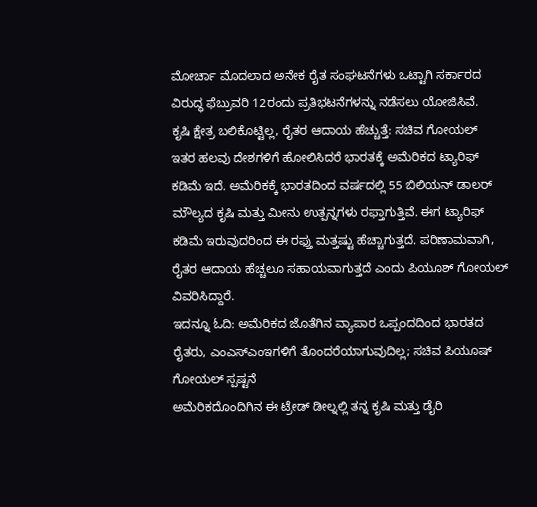ಮೋರ್ಚಾ ಮೊದಲಾದ ಅನೇಕ ರೈತ ಸಂಘಟನೆಗಳು ಒಟ್ಟಾಗಿ ಸರ್ಕಾರದ ವಿರುದ್ಧ ಫೆಬ್ರುವರಿ 12ರಂದು ಪ್ರತಿಭಟನೆಗಳನ್ನು ನಡೆಸಲು ಯೋಜಿಸಿವೆ.
ಕೃಷಿ ಕ್ಷೇತ್ರ ಬಲಿಕೊಟ್ಟಿಲ್ಲ, ರೈತರ ಆದಾಯ ಹೆಚ್ಚುತ್ತೆ: ಸಚಿವ ಗೋಯಲ್
ಇತರ ಹಲವು ದೇಶಗಳಿಗೆ ಹೋಲಿಸಿದರೆ ಭಾರತಕ್ಕೆ ಅಮೆರಿಕದ ಟ್ಯಾರಿಫ್ ಕಡಿಮೆ ಇದೆ. ಅಮೆರಿಕಕ್ಕೆ ಭಾರತದಿಂದ ವರ್ಷದಲ್ಲಿ 55 ಬಿಲಿಯನ್ ಡಾಲರ್ ಮೌಲ್ಯದ ಕೃಷಿ ಮತ್ತು ಮೀನು ಉತ್ಪನ್ನಗಳು ರಫ್ತಾಗುತ್ತಿವೆ. ಈಗ ಟ್ಯಾರಿಫ್ ಕಡಿಮೆ ಇರುವುದರಿಂದ ಈ ರಫ್ತು ಮತ್ತಷ್ಟು ಹೆಚ್ಚಾಗುತ್ತದೆ. ಪರಿಣಾಮವಾಗಿ, ರೈತರ ಆದಾಯ ಹೆಚ್ಚಲೂ ಸಹಾಯವಾಗುತ್ತದೆ ಎಂದು ಪಿಯೂಶ್ ಗೋಯಲ್ ವಿವರಿಸಿದ್ದಾರೆ.
ಇದನ್ನೂ ಓದಿ: ಅಮೆರಿಕದ ಜೊತೆಗಿನ ವ್ಯಾಪಾರ ಒಪ್ಪಂದದಿಂದ ಭಾರತದ ರೈತರು, ಎಂಎಸ್ಎಂಇಗಳಿಗೆ ತೊಂದರೆಯಾಗುವುದಿಲ್ಲ; ಸಚಿವ ಪಿಯೂಷ್ ಗೋಯಲ್ ಸ್ಪಷ್ಟನೆ
ಅಮೆರಿಕದೊಂದಿಗಿನ ಈ ಟ್ರೇಡ್ ಡೀಲ್ನಲ್ಲಿ ತನ್ನ ಕೃಷಿ ಮತ್ತು ಡೈರಿ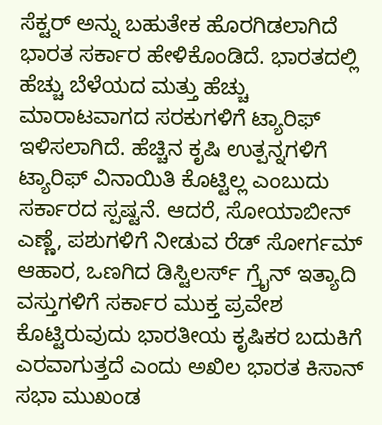ಸೆಕ್ಟರ್ ಅನ್ನು ಬಹುತೇಕ ಹೊರಗಿಡಲಾಗಿದೆ ಭಾರತ ಸರ್ಕಾರ ಹೇಳಿಕೊಂಡಿದೆ. ಭಾರತದಲ್ಲಿ ಹೆಚ್ಚು ಬೆಳೆಯದ ಮತ್ತು ಹೆಚ್ಚು ಮಾರಾಟವಾಗದ ಸರಕುಗಳಿಗೆ ಟ್ಯಾರಿಫ್ ಇಳಿಸಲಾಗಿದೆ. ಹೆಚ್ಚಿನ ಕೃಷಿ ಉತ್ಪನ್ನಗಳಿಗೆ ಟ್ಯಾರಿಫ್ ವಿನಾಯಿತಿ ಕೊಟ್ಟಿಲ್ಲ ಎಂಬುದು ಸರ್ಕಾರದ ಸ್ಪಷ್ಟನೆ. ಆದರೆ, ಸೋಯಾಬೀನ್ ಎಣ್ಣೆ, ಪಶುಗಳಿಗೆ ನೀಡುವ ರೆಡ್ ಸೋರ್ಗಮ್ ಆಹಾರ, ಒಣಗಿದ ಡಿಸ್ಟಿಲರ್ಸ್ ಗ್ರೈನ್ ಇತ್ಯಾದಿ ವಸ್ತುಗಳಿಗೆ ಸರ್ಕಾರ ಮುಕ್ತ ಪ್ರವೇಶ ಕೊಟ್ಟಿರುವುದು ಭಾರತೀಯ ಕೃಷಿಕರ ಬದುಕಿಗೆ ಎರವಾಗುತ್ತದೆ ಎಂದು ಅಖಿಲ ಭಾರತ ಕಿಸಾನ್ ಸಭಾ ಮುಖಂಡ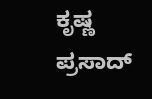ಕೃಷ್ಣ ಪ್ರಸಾದ್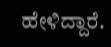ಹೇಳಿದ್ದಾರೆ.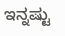ಇನ್ನಷ್ಟು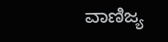ವಾಣಿಜ್ಯ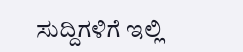ಸುದ್ದಿಗಳಿಗೆ ಇಲ್ಲಿ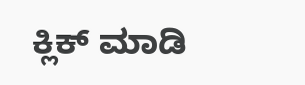ಕ್ಲಿಕ್ ಮಾಡಿ